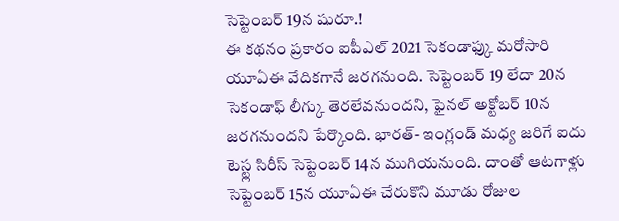సెప్టెంబర్ 19న షురూ.!
ఈ కథనం ప్రకారం ఐపీఎల్ 2021 సెకండాఫ్కు మరోసారి యూఏఈ వేదికగానే జరగనుంది. సెప్టెంబర్ 19 లేదా 20న సెకండాఫ్ లీగ్కు తెరలేవనుందని, ఫైనల్ అక్టోబర్ 10న జరగనుందని పేర్కొంది. భారత్- ఇంగ్లండ్ మధ్య జరిగే ఐదు టెస్ట్ల సిరీస్ సెప్టెంబర్ 14న ముగియనుంది. దాంతో ఆటగాళ్లు సెప్టెంబర్ 15న యూఏఈ చేరుకొని మూడు రోజుల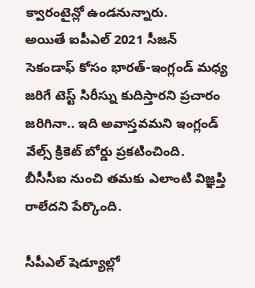క్వారంటైన్లో ఉండనున్నారు.
అయితే ఐపీఎల్ 2021 సీజన్ సెకండాఫ్ కోసం భారత్-ఇంగ్లండ్ మధ్య జరిగే టెస్ట్ సిరీస్ను కుదిస్తారని ప్రచారం జరిగినా.. ఇది అవాస్తవమని ఇంగ్లండ్ వేల్స్ క్రికెట్ బోర్డు ప్రకటించింది. బీసీసీఐ నుంచి తమకు ఎలాంటి విజ్ఞప్తి రాలేదని పేర్కొంది.

సీపీఎల్ షెడ్యూల్లో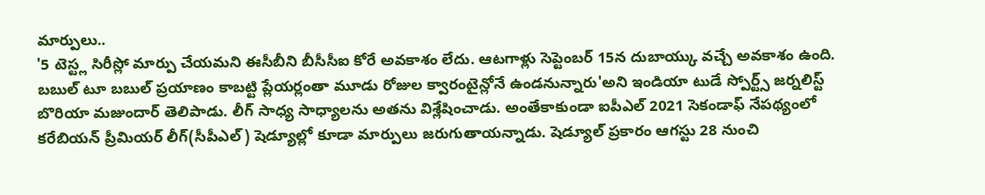మార్పులు..
'5 టెస్ట్ల సిరీస్లో మార్పు చేయమని ఈసీబీని బీసీసీఐ కోరే అవకాశం లేదు. ఆటగాళ్లు సెప్టెంబర్ 15న దుబాయ్కు వచ్చే అవకాశం ఉంది. బబుల్ టూ బబుల్ ప్రయాణం కాబట్టి ప్లేయర్లంతా మూడు రోజుల క్వారంటైన్లోనే ఉండనున్నారు'అని ఇండియా టుడే స్పోర్ట్స్ జర్నలిస్ట్ బొరియా మజుందార్ తెలిపాడు. లీగ్ సాధ్య సాధ్యాలను అతను విశ్లేషించాడు. అంతేకాకుండా ఐపీఎల్ 2021 సెకండాఫ్ నేపథ్యంలో కరేబియన్ ప్రీమియర్ లీగ్(సీపీఎల్) షెడ్యూల్లో కూడా మార్పులు జరుగుతాయన్నాడు. షెడ్యూల్ ప్రకారం ఆగస్టు 28 నుంచి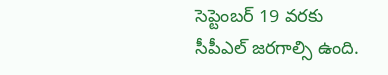సెప్టెంబర్ 19 వరకు సీపీఎల్ జరగాల్సి ఉంది.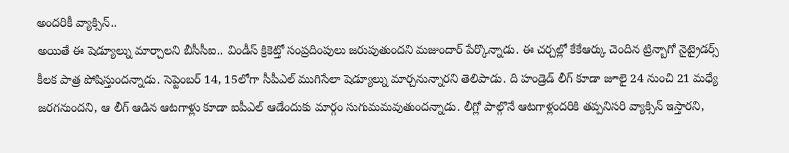అందరికీ వ్యాక్సిన్..
అయితే ఈ షెడ్యూల్ను మార్చాలని బీసీసీఐ.. విండీస్ క్రికెట్తో సంప్రదింపులు జరుపుతుందని మజుందార్ పేర్కొన్నాడు. ఈ చర్చల్లో కేకేఆర్కు చెందిన ట్రిన్బాగో నైట్రైడర్స్ కీలక పాత్ర పోషిస్తుందన్నాడు. సెప్టెంబర్ 14, 15లోగా సీపీఎల్ ముగిసేలా షెడ్యూల్ను మార్చనున్నారని తెలిపాడు. ది హండ్రెడ్ లీగ్ కూడా జూలై 24 నుంచి 21 మధ్యే జరగనుందని, ఆ లీగ్ ఆడిన ఆటగాళ్లు కూడా ఐపీఎల్ ఆడేందుకు మార్గం సుగుమమవుతుందన్నాడు. లీగ్లో పాల్గొనే ఆటగాళ్లందరికి తప్పనిసరి వ్యాక్సిన్ ఇస్తారని,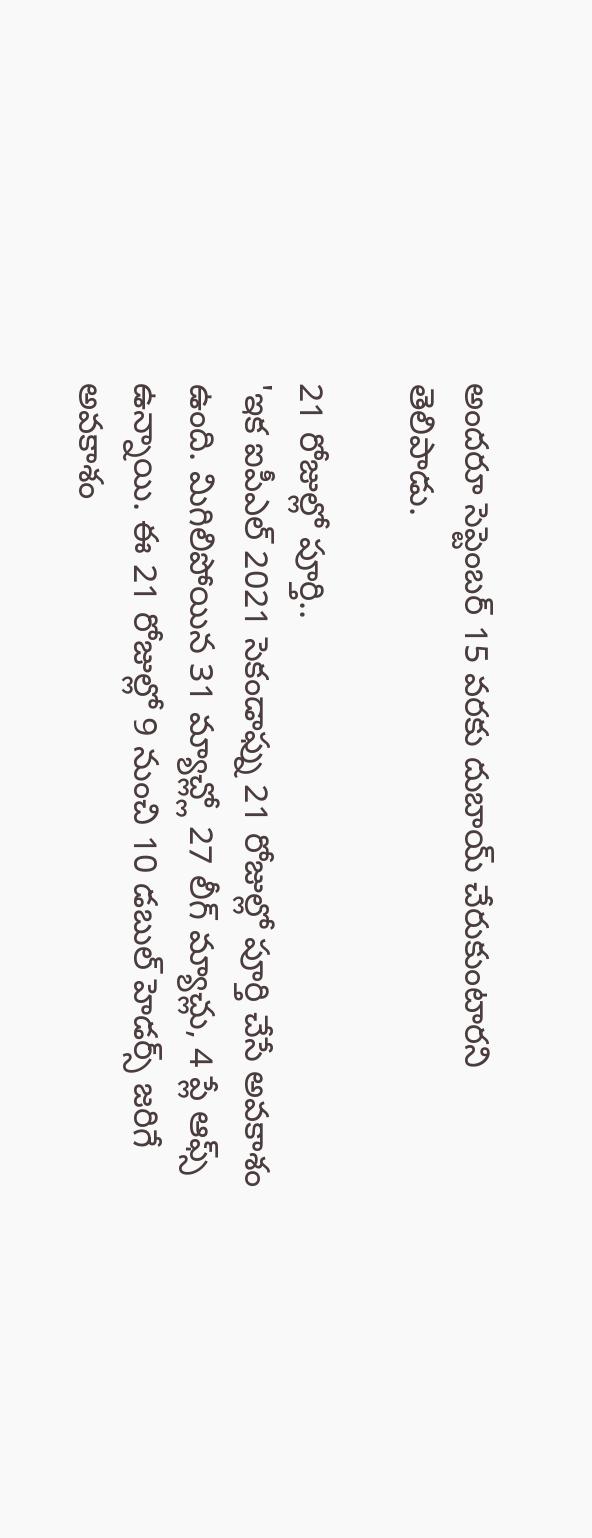అందరూ సెప్టెంబర్ 15 వరకు దుబాయ్ చేరుకుంటారని తెలిపాడు.

21 రోజుల్లో పూర్తి..
'ఇక ఐపీఎల్ 2021 సెకండాఫ్ను 21 రోజుల్లో పూర్తి చేసే అవకాశం ఉంది. మిగిలిపోయిన 31 మ్యాచ్ల్లో 27 లీగ్ మ్యాచ్లు, 4 ప్లే ఆఫ్స్ ఉన్నాయి. ఈ 21 రోజుల్లో 9 నుంచి 10 డబుల్ హెడర్స్ జరిగే అవకాశం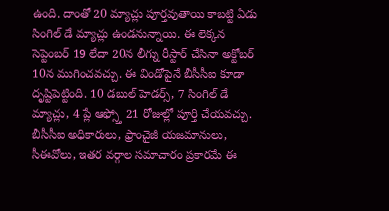ఉంది. దాంతో 20 మ్యాచ్లు పూర్తవుతాయి కాబట్టి ఏడు సింగిల్ డే మ్యాచ్లు ఉండనున్నాయి. ఈ లెక్కన సెప్టెంబర్ 19 లేదా 20న లీగ్ను రీస్టార్ చేసినా అక్టోబర్ 10న ముగించవచ్చు. ఈ విండోపైనే బీసీసీఐ కూడా దృష్టిపెట్టింది. 10 డబుల్ హెడర్స్, 7 సింగిల్ డే మ్యాచ్లు, 4 ప్లే ఆఫ్స్తో 21 రోజుల్లో పూర్తి చేయవచ్చు. బీసీసీఐ అధికారులు, ఫ్రాంచైజీ యజమానులు, సీఈవోలు, ఇతర వర్గాల సమాచారం ప్రకారమే ఈ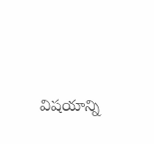విషయాన్ని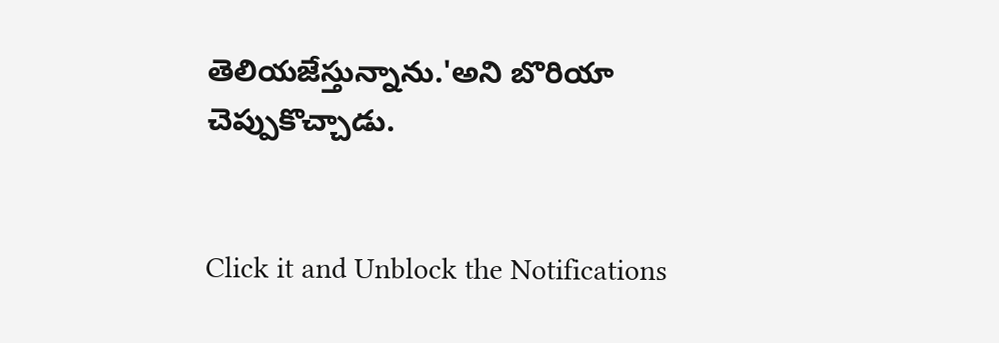తెలియజేస్తున్నాను.'అని బొరియా చెప్పుకొచ్చాడు.


Click it and Unblock the Notifications